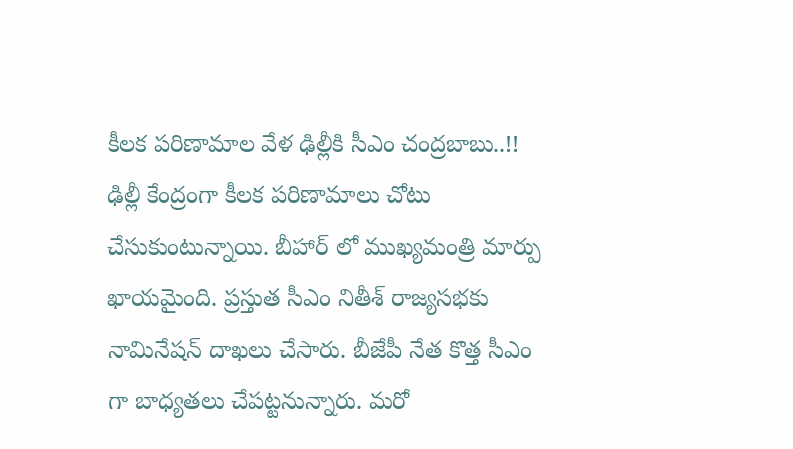కీలక పరిణామాల వేళ ఢిల్లీకి సీఎం చంద్రబాబు..!!
ఢిల్లీ కేంద్రంగా కీలక పరిణామాలు చోటు చేసుకుంటున్నాయి. బీహార్ లో ముఖ్యమంత్రి మార్పు ఖాయమైంది. ప్రస్తుత సీఎం నితీశ్ రాజ్యసభకు నామినేషన్ దాఖలు చేసారు. బీజేపీ నేత కొత్త సీఎం గా బాధ్యతలు చేపట్టనున్నారు. మరో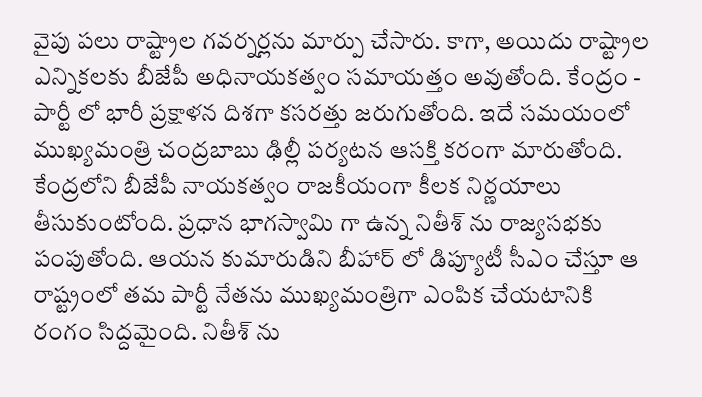వైపు పలు రాష్ట్రాల గవర్నర్లను మార్పు చేసారు. కాగా, అయిదు రాష్ట్రాల ఎన్నికలకు బీజేపీ అధినాయకత్వం సమాయత్తం అవుతోంది. కేంద్రం - పార్టీ లో భారీ ప్రక్షాళన దిశగా కసరత్తు జరుగుతోంది. ఇదే సమయంలో ముఖ్యమంత్రి చంద్రబాబు ఢిల్లీ పర్యటన ఆసక్తి కరంగా మారుతోంది.
కేంద్రలోని బీజేపీ నాయకత్వం రాజకీయంగా కీలక నిర్ణయాలు తీసుకుంటోంది. ప్రధాన భాగస్వామి గా ఉన్న నితీశ్ ను రాజ్యసభకు పంపుతోంది. ఆయన కుమారుడిని బీహార్ లో డిప్యూటీ సీఎం చేస్తూ ఆ రాష్ట్రంలో తమ పార్టీ నేతను ముఖ్యమంత్రిగా ఎంపిక చేయటానికి రంగం సిద్దమైంది. నితీశ్ ను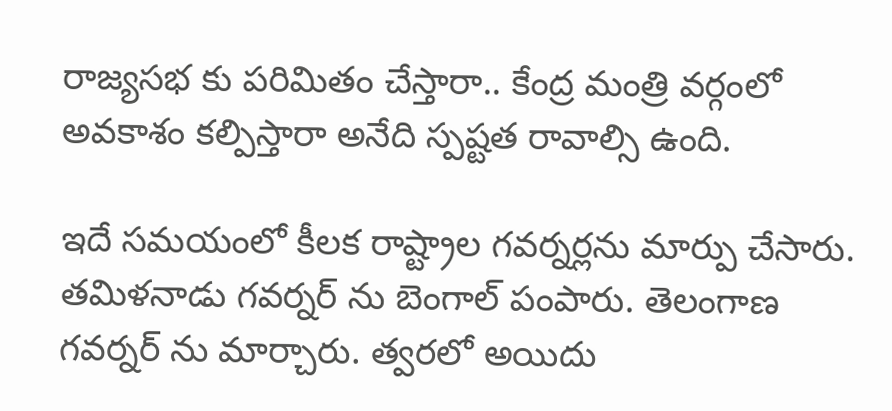రాజ్యసభ కు పరిమితం చేస్తారా.. కేంద్ర మంత్రి వర్గంలో అవకాశం కల్పిస్తారా అనేది స్పష్టత రావాల్సి ఉంది.

ఇదే సమయంలో కీలక రాష్ట్రాల గవర్నర్లను మార్పు చేసారు. తమిళనాడు గవర్నర్ ను బెంగాల్ పంపారు. తెలంగాణ గవర్నర్ ను మార్చారు. త్వరలో అయిదు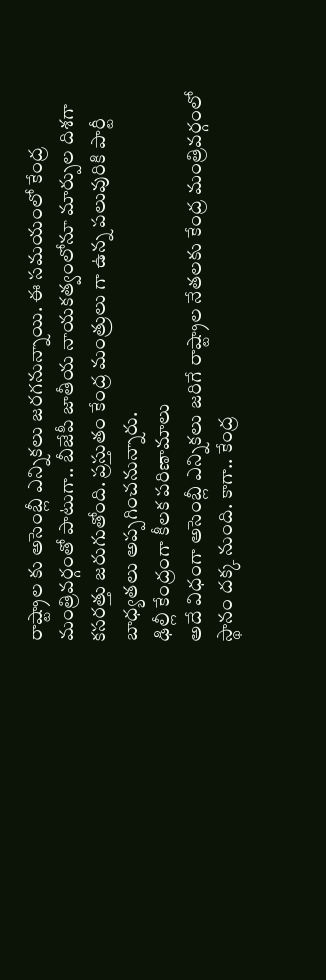రాష్ట్రాల కు అసెంబ్లీ ఎన్నికలు జరగనున్నాయి. ఈ సమయంలో కేంద్ర మంత్రివర్గంతో పాటుగా.. బీజేపీ జాతీయ నాయకత్వంలోనూ మార్పుల దిశగా కసరత్తు జరుగుతోంది. ప్రస్తుతం కేంద్ర మంత్రులు గా ఉన్న పలువురికి పార్టీ బాధ్యతలు అప్పగించనున్నారు.
ఢిల్లీ కేంద్రంగా కీలక పరిణామాలు
అదే విధంగా అసెంబ్లీ ఎన్నికలు జరిగే రాష్ట్రాల నేతలకు కేంద్ర మంత్రివర్గంలో స్థానం దక్క నుంది. కాగా.. కేంద్ర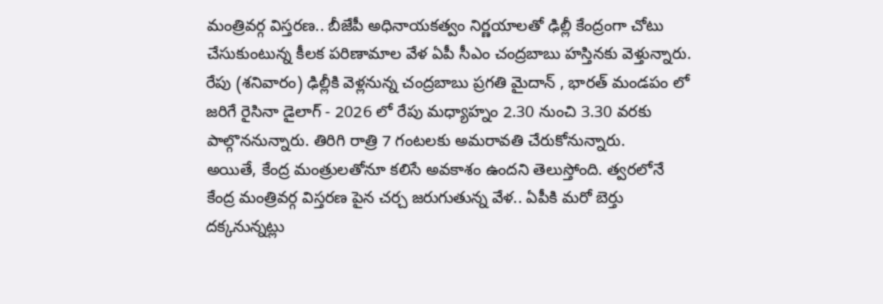మంత్రివర్గ విస్తరణ.. బీజేపీ అధినాయకత్వం నిర్ణయాలతో ఢిల్లీ కేంద్రంగా చోటు చేసుకుంటున్న కీలక పరిణామాల వేళ ఏపీ సీఎం చంద్రబాబు హస్తినకు వెళ్తున్నారు. రేపు (శనివారం) ఢిల్లీకి వెళ్లనున్న చంద్రబాబు ప్రగతి మైదాన్ , భారత్ మండపం లో జరిగే రైసినా డైలాగ్ - 2026 లో రేపు మధ్యాహ్నం 2.30 నుంచి 3.30 వరకు పాల్గొననున్నారు. తిరిగి రాత్రి 7 గంటలకు అమరావతి చేరుకోనున్నారు.
అయితే, కేంద్ర మంత్రులతోనూ కలిసే అవకాశం ఉందని తెలుస్తోంది. త్వరలోనే కేంద్ర మంత్రివర్గ విస్తరణ పైన చర్చ జరుగుతున్న వేళ.. ఏపీకి మరో బెర్తు దక్కనున్నట్లు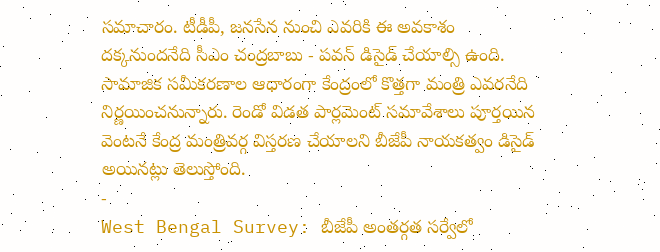సమాచారం. టీడీపీ, జనసేన నుంచి ఎవరికి ఈ అవకాశం దక్కనుందనేది సీఎం చంద్రబాబు - పవన్ డిసైడ్ చేయాల్సి ఉంది. సామాజిక సమీకరణాల ఆధారంగా కేంద్రంలో కొత్తగా మంత్రి ఎవరనేది నిర్ణయించనున్నారు. రెండో విడత పార్లమెంట్ సమావేశాలు పూర్తయిన వెంటనే కేంద్ర మంత్రివర్గ విస్తరణ చేయాలని బీజేపీ నాయకత్వం డిసైడ్ అయినట్లు తెలుస్తోంది.
-
West Bengal Survey: బీజేపీ అంతర్గత సర్వేలో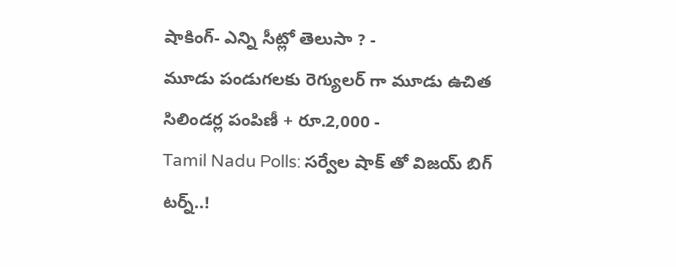షాకింగ్- ఎన్ని సీట్లో తెలుసా ? -
మూడు పండుగలకు రెగ్యులర్ గా మూడు ఉచిత సిలిండర్ల పంపిణీ + రూ.2,000 -
Tamil Nadu Polls: సర్వేల షాక్ తో విజయ్ బిగ్ టర్న్..!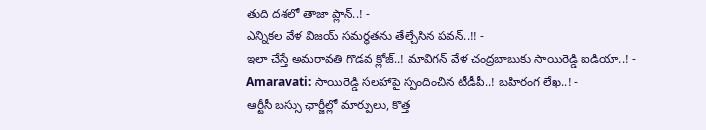తుది దశలో తాజా ప్లాన్..! -
ఎన్నికల వేళ విజయ్ సమర్థతను తేల్చేసిన పవన్..!! -
ఇలా చేస్తే అమరావతి గొడవ క్లోజ్..! మావిగన్ వేళ చంద్రబాబుకు సాయిరెడ్డి ఐడియా..! -
Amaravati: సాయిరెడ్డి సలహాపై స్పందించిన టీడీపీ..! బహిరంగ లేఖ..! -
ఆర్టీసీ బస్సు ఛార్జీల్లో మార్పులు, కొత్త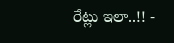రేట్లు ఇలా..!! -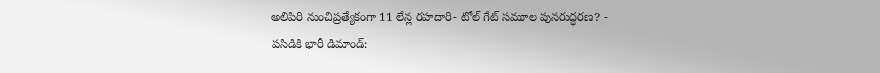అలిపిరి నుంచిప్రత్యేకంగా 11 లేన్ల రహదారి- టోల్ గేట్ సమూల పునరుద్ధరణ? -
పసిడికి భారీ డిమాండ్: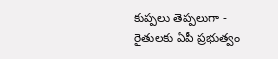కుప్పలు తెప్పలుగా -
రైతులకు ఏపీ ప్రభుత్వం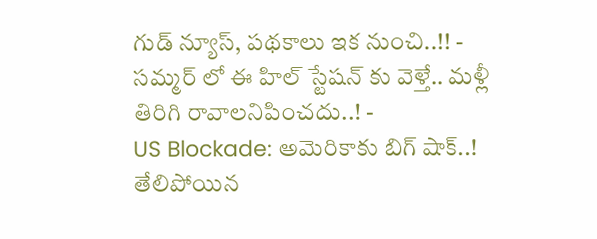గుడ్ న్యూస్, పథకాలు ఇక నుంచి..!! -
సమ్మర్ లో ఈ హిల్ స్టేషన్ కు వెళ్తే.. మళ్లీ తిరిగి రావాలనిపించదు..! -
US Blockade: అమెరికాకు బిగ్ షాక్..! తేలిపోయిన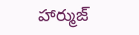హార్ముజ్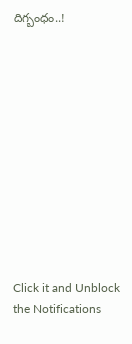దిగ్బంధం..!












Click it and Unblock the Notifications